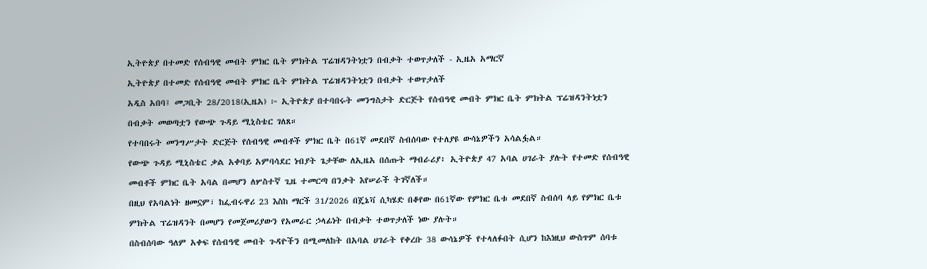ኢትዮጵያ በተመድ የሰብዓዊ መብት ምክር ቤት ምክትል ፕሬዝዳንትነቷን በብቃት ተወጥታለች - ኢዜአ አማርኛ
ኢትዮጵያ በተመድ የሰብዓዊ መብት ምክር ቤት ምክትል ፕሬዝዳንትነቷን በብቃት ተወጥታለች
አዲስ አበባ፤ መጋቢት 28/2018(ኢዜአ) ፦ ኢትዮጵያ በተባበሩት መንግስታት ድርጅት የሰብዓዊ መብት ምክር ቤት ምክትል ፕሬዝዳንትነቷን በብቃት መወጣቷን የውጭ ጉዳይ ሚኒስቴር ገለጸ።
የተባበሩት መንግሥታት ድርጅት የሰብዓዊ መብቶች ምክር ቤት በ61ኛ መደበኛ ስብሰባው የተለያዩ ውሳኔዎችን አሳልፏል።
የውጭ ጉዳይ ሚኒስቴር ቃል አቀባይ አምባሳደር ነብያት ጌታቸው ለኢዜአ በሰጡት ማብራሪያ፥ ኢትዮጵያ 47 አባል ሀገራት ያሉት የተመድ የሰብዓዊ መብቶች ምክር ቤት አባል በመሆን ለሦስተኛ ጊዜ ተመርጣ በንቃት እየሠራች ትገኛለች።
በዚህ የአባልነት ዘመኗም፣ ከፌብሩዋሪ 23 እስከ ማርች 31/2026 በጄኔቫ ሲካሄድ በቆየው በ61ኛው የምክር ቤቱ መደበኛ ስብሰባ ላይ የምክር ቤቱ ምክትል ፕሬዝዳንት በመሆን የመጀመሪያውን የአመራር ኃላፊነት በብቃት ተወጥታለች ነው ያሉት።
በስብሰባው ዓለም አቀፍ የሰብዓዊ መብት ጉዳዮችን በሚመለከት በአባል ሀገራት የቀረቡ 38 ውሳኔዎች የተላለፉበት ሲሆን ከእነዚህ ውስጥም ሰባቱ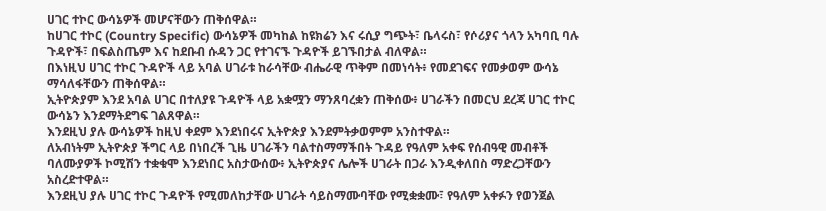ሀገር ተኮር ውሳኔዎች መሆናቸውን ጠቅሰዋል።
ከሀገር ተኮር (Country Specific) ውሳኔዎች መካከል ከዩክሬን እና ሩሲያ ግጭት፣ ቤላሩስ፣ የሶሪያና ጎላን አካባቢ ባሉ ጉዳዮች፣ በፍልስጤም እና ከደቡብ ሱዳን ጋር የተገናኙ ጉዳዮች ይገኙበታል ብለዋል።
በእነዚህ ሀገር ተኮር ጉዳዮች ላይ አባል ሀገራቱ ከራሳቸው ብሔራዊ ጥቅም በመነሳት፥ የመደገፍና የመቃወም ውሳኔ ማሳለፋቸውን ጠቅሰዋል።
ኢትዮጵያም እንደ አባል ሀገር በተለያዩ ጉዳዮች ላይ አቋሟን ማንጸባረቋን ጠቅሰው፥ ሀገራችን በመርህ ደረጃ ሀገር ተኮር ውሳኔን እንደማትደግፍ ገልጸዋል።
እንደዚህ ያሉ ውሳኔዎች ከዚህ ቀደም እንደነበሩና ኢትዮጵያ እንደምትቃወምም አንስተዋል።
ለአብነትም ኢትዮጵያ ችግር ላይ በነበረች ጊዜ ሀገራችን ባልተስማማችበት ጉዳይ የዓለም አቀፍ የሰብዓዊ መብቶች ባለሙያዎች ኮሚሽን ተቋቁሞ እንደነበር አስታውሰው፥ ኢትዮጵያና ሌሎች ሀገራት በጋራ እንዲቀለበስ ማድረጋቸውን አስረድተዋል።
እንደዚህ ያሉ ሀገር ተኮር ጉዳዮች የሚመለከታቸው ሀገራት ሳይስማሙባቸው የሚቋቋሙ፣ የዓለም አቀፉን የወንጀል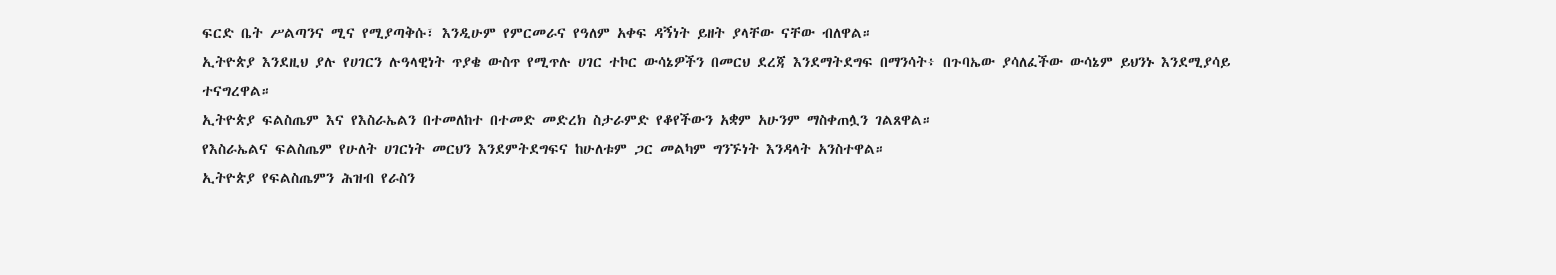ፍርድ ቤት ሥልጣንና ሚና የሚያጣቅሱ፣ እንዲሁም የምርመራና የዓለም አቀፍ ዳኝነት ይዘት ያላቸው ናቸው ብለዋል።
ኢትዮጵያ እንደዚህ ያሉ የሀገርን ሉዓላዊነት ጥያቄ ውስጥ የሚጥሉ ሀገር ተኮር ውሳኔዎችን በመርህ ደረጃ እንደማትደግፍ በማንሳት፥ በጉባኤው ያሳለፈችው ውሳኔም ይህንኑ እንደሚያሳይ ተናግረዋል።
ኢትዮጵያ ፍልስጤም እና የእስራኤልን በተመለከተ በተመድ መድረክ ስታራምድ የቆየችውን አቋም አሁንም ማስቀጠሏን ገልጸዋል።
የእስራኤልና ፍልስጤም የሁለት ሀገርነት መርህን እንደምትደግፍና ከሁለቱም ጋር መልካም ግንኙነት እንዳላት አንስተዋል።
ኢትዮጵያ የፍልስጤምን ሕዝብ የራስን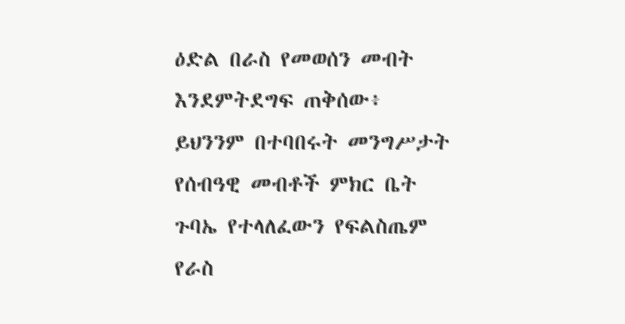ዕድል በራስ የመወሰን መብት እንደምትደግፍ ጠቅሰው፥ ይህንንም በተባበሩት መንግሥታት የሰብዓዊ መብቶች ምክር ቤት ጉባኤ የተላለፈውን የፍልስጤም የራስ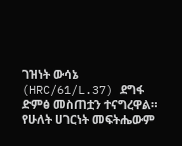ገዝነት ውሳኔ (HRC/61/L.37) ደግፋ ድምፅ መስጠቷን ተናግረዋል።
የሁለት ሀገርነት መፍትሔውም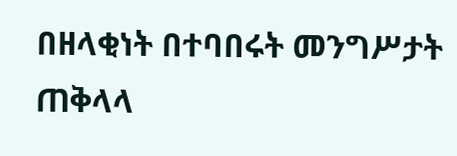በዘላቂነት በተባበሩት መንግሥታት ጠቅላላ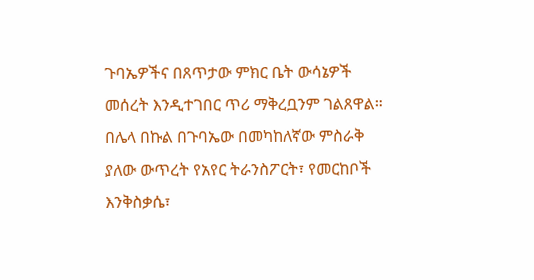ጉባኤዎችና በጸጥታው ምክር ቤት ውሳኔዎች መሰረት እንዲተገበር ጥሪ ማቅረቧንም ገልጸዋል።
በሌላ በኩል በጉባኤው በመካከለኛው ምስራቅ ያለው ውጥረት የአየር ትራንስፖርት፣ የመርከቦች እንቅስቃሴ፣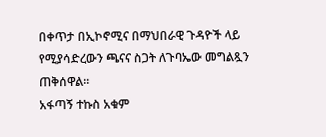በቀጥታ በኢኮኖሚና በማህበራዊ ጉዳዮች ላይ የሚያሳድረውን ጫናና ስጋት ለጉባኤው መግልጿን ጠቅሰዋል።
አፋጣኝ ተኩስ አቁም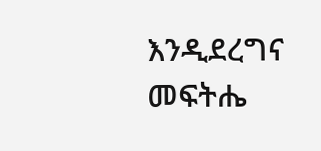እንዲደረግና መፍትሔ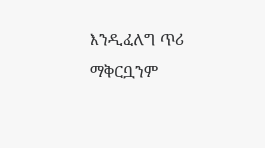እንዲፈለግ ጥሪ ማቅርቧንም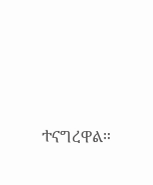ተናግረዋል።